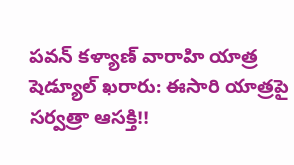పవన్ కళ్యాణ్ వారాహి యాత్ర షెడ్యూల్ ఖరారు: ఈసారి యాత్రపై సర్వత్రా ఆసక్తి!!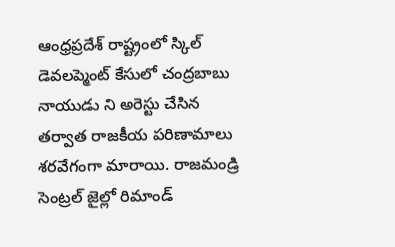ఆంధ్రప్రదేశ్ రాష్ట్రంలో స్కిల్ డెవలప్మెంట్ కేసులో చంద్రబాబు నాయుడు ని అరెస్టు చేసిన తర్వాత రాజకీయ పరిణామాలు శరవేగంగా మారాయి. రాజమండ్రి సెంట్రల్ జైల్లో రిమాండ్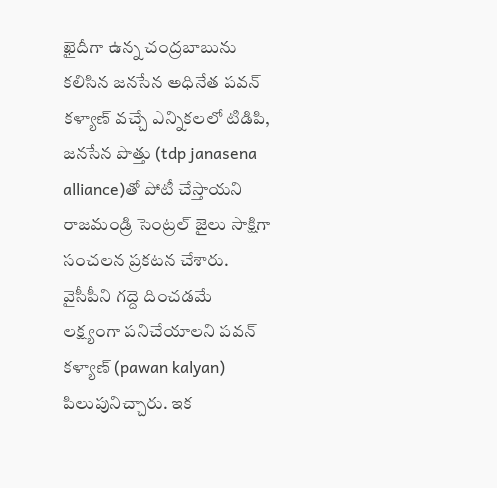ఖైదీగా ఉన్న చంద్రబాబును కలిసిన జనసేన అధినేత పవన్ కళ్యాణ్ వచ్చే ఎన్నికలలో టిడిపి, జనసేన పొత్తు (tdp janasena alliance)తో పోటీ చేస్తాయని రాజమండ్రి సెంట్రల్ జైలు సాక్షిగా సంచలన ప్రకటన చేశారు.
వైసీపీని గద్దె దించడమే లక్ష్యంగా పనిచేయాలని పవన్ కళ్యాణ్ (pawan kalyan) పిలుపునిచ్చారు. ఇక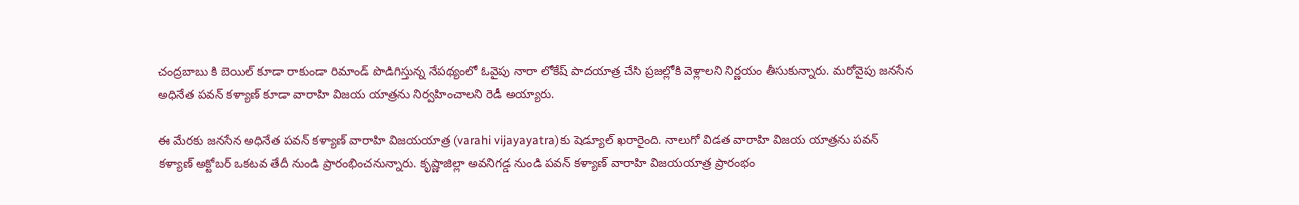చంద్రబాబు కి బెయిల్ కూడా రాకుండా రిమాండ్ పొడిగిస్తున్న నేపథ్యంలో ఓవైపు నారా లోకేష్ పాదయాత్ర చేసి ప్రజల్లోకి వెళ్లాలని నిర్ణయం తీసుకున్నారు. మరోవైపు జనసేన అధినేత పవన్ కళ్యాణ్ కూడా వారాహి విజయ యాత్రను నిర్వహించాలని రెడీ అయ్యారు.

ఈ మేరకు జనసేన అధినేత పవన్ కళ్యాణ్ వారాహి విజయయాత్ర (varahi vijayayatra)కు షెడ్యూల్ ఖరారైంది. నాలుగో విడత వారాహి విజయ యాత్రను పవన్ కళ్యాణ్ అక్టోబర్ ఒకటవ తేదీ నుండి ప్రారంభించనున్నారు. కృష్ణాజిల్లా అవనిగడ్డ నుండి పవన్ కళ్యాణ్ వారాహి విజయయాత్ర ప్రారంభం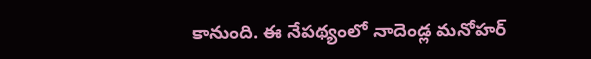కానుంది. ఈ నేపథ్యంలో నాదెండ్ల మనోహర్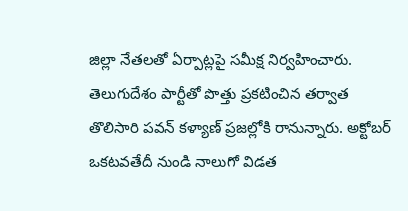జిల్లా నేతలతో ఏర్పాట్లపై సమీక్ష నిర్వహించారు.
తెలుగుదేశం పార్టీతో పొత్తు ప్రకటించిన తర్వాత తొలిసారి పవన్ కళ్యాణ్ ప్రజల్లోకి రానున్నారు. అక్టోబర్ ఒకటవతేదీ నుండి నాలుగో విడత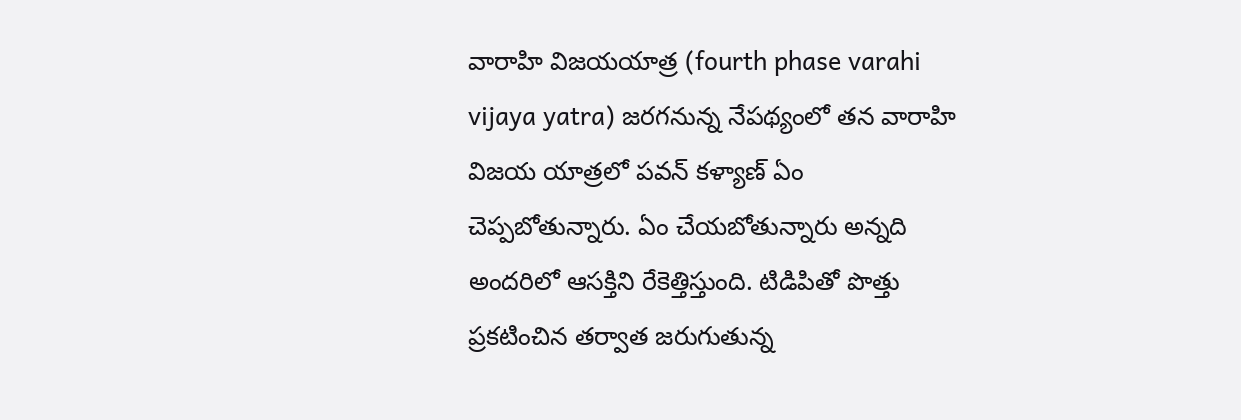వారాహి విజయయాత్ర (fourth phase varahi vijaya yatra) జరగనున్న నేపథ్యంలో తన వారాహి విజయ యాత్రలో పవన్ కళ్యాణ్ ఏం చెప్పబోతున్నారు. ఏం చేయబోతున్నారు అన్నది అందరిలో ఆసక్తిని రేకెత్తిస్తుంది. టిడిపితో పొత్తు ప్రకటించిన తర్వాత జరుగుతున్న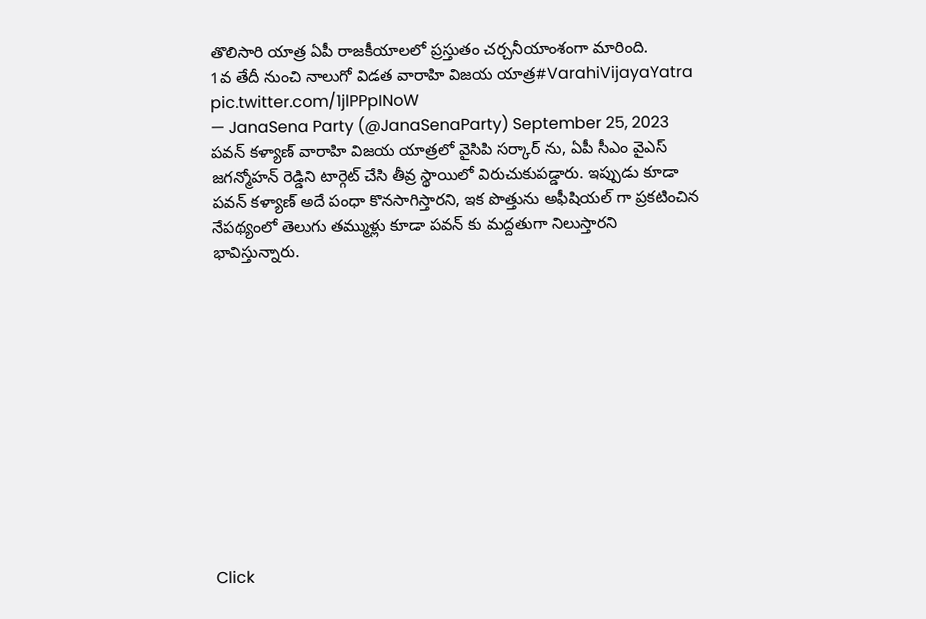తొలిసారి యాత్ర ఏపీ రాజకీయాలలో ప్రస్తుతం చర్చనీయాంశంగా మారింది.
1వ తేదీ నుంచి నాలుగో విడత వారాహి విజయ యాత్ర#VarahiVijayaYatra pic.twitter.com/1jlPPpINoW
— JanaSena Party (@JanaSenaParty) September 25, 2023
పవన్ కళ్యాణ్ వారాహి విజయ యాత్రలో వైసిపి సర్కార్ ను, ఏపీ సీఎం వైఎస్ జగన్మోహన్ రెడ్డిని టార్గెట్ చేసి తీవ్ర స్థాయిలో విరుచుకుపడ్డారు. ఇప్పుడు కూడా పవన్ కళ్యాణ్ అదే పంధా కొనసాగిస్తారని, ఇక పొత్తును అఫీషియల్ గా ప్రకటించిన నేపథ్యంలో తెలుగు తమ్ముళ్లు కూడా పవన్ కు మద్దతుగా నిలుస్తారని భావిస్తున్నారు.












Click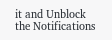it and Unblock the Notifications